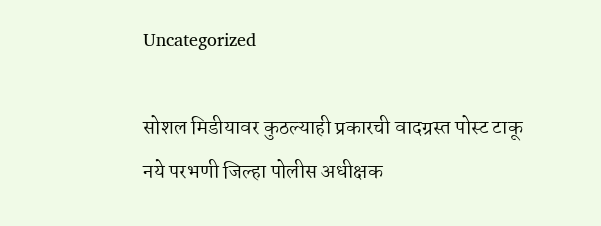Uncategorized

सोशल मिडीयावर कुठल्याही प्रकारची वादग्रस्त पोस्ट टाकू नये परभणी जिल्हा पोलीस अधीक्षक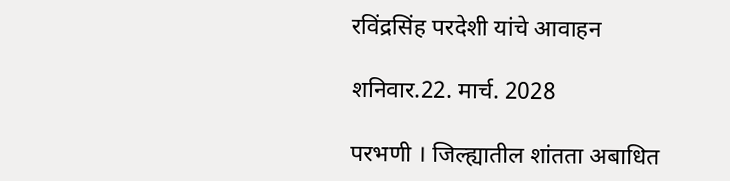रविंद्रसिंह परदेशी यांचे आवाहन

शनिवार.22. मार्च. 2028

परभणी । जिल्ह्यातील शांतता अबाधित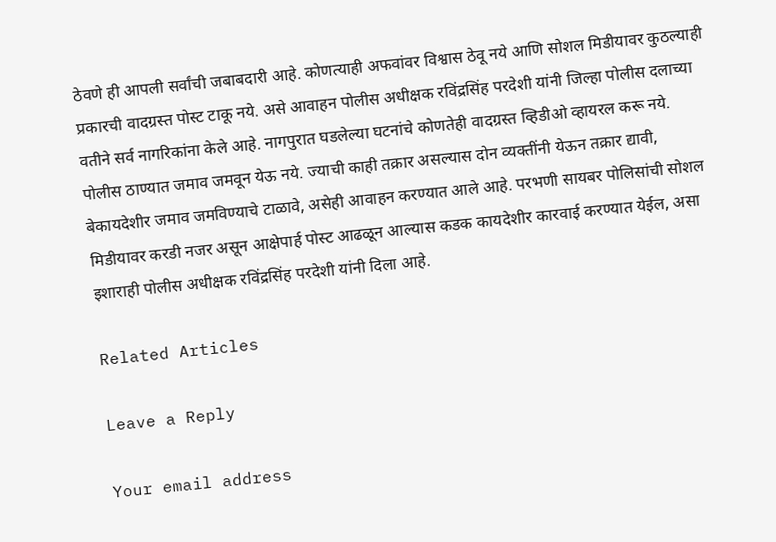ठेवणे ही आपली सर्वांची जबाबदारी आहे. कोणत्याही अफवांवर विश्वास ठेवू नये आणि सोशल मिडीयावर कुठल्याही प्रकारची वादग्रस्त पोस्ट टाकू नये. असे आवाहन पोलीस अधीक्षक रविंद्रसिंह परदेशी यांनी जिल्हा पोलीस दलाच्या वतीने सर्व नागरिकांना केले आहे. नागपुरात घडलेल्या घटनांचे कोणतेही वादग्रस्त व्हिडीओ व्हायरल करू नये. पोलीस ठाण्यात जमाव जमवून येऊ नये. ज्याची काही तक्रार असल्यास दोन व्यक्तींनी येऊन तक्रार द्यावी, बेकायदेशीर जमाव जमविण्याचे टाळावे, असेही आवाहन करण्यात आले आहे. परभणी सायबर पोलिसांची सोशल मिडीयावर करडी नजर असून आक्षेपार्ह पोस्ट आढळून आल्यास कडक कायदेशीर कारवाई करण्यात येईल, असा इशाराही पोलीस अधीक्षक रविंद्रसिंह परदेशी यांनी दिला आहे.

Related Articles

Leave a Reply

Your email address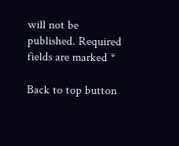will not be published. Required fields are marked *

Back to top button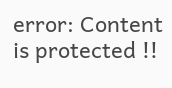error: Content is protected !!